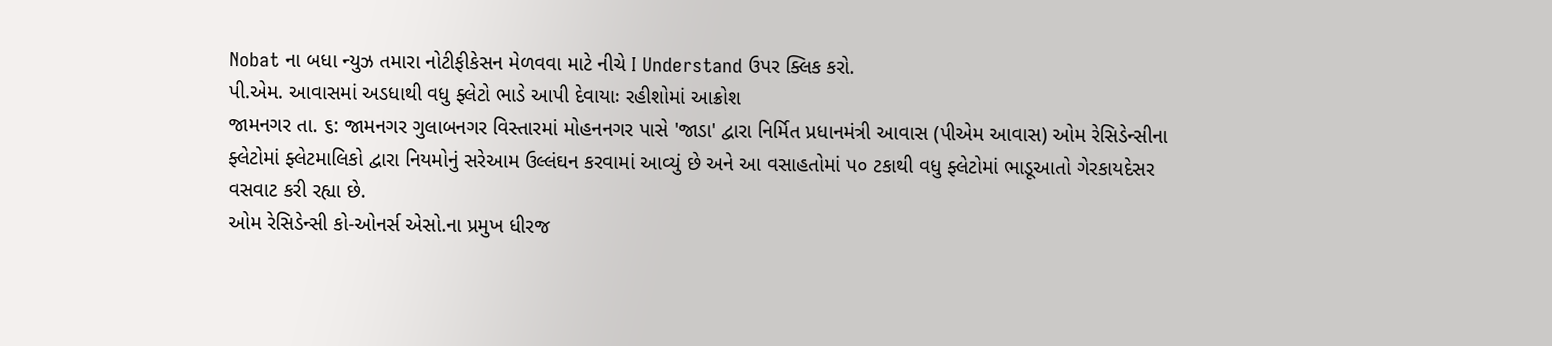Nobat ના બધા ન્યુઝ તમારા નોટીફીકેસન મેળવવા માટે નીચે I Understand ઉપર ક્લિક કરો.
પી.એમ. આવાસમાં અડધાથી વધુ ફ્લેટો ભાડે આપી દેવાયાઃ રહીશોમાં આક્રોશ
જામનગર તા. ૬: જામનગર ગુલાબનગર વિસ્તારમાં મોહનનગર પાસે 'જાડા' દ્વારા નિર્મિત પ્રધાનમંત્રી આવાસ (પીએમ આવાસ) ઓમ રેસિડેન્સીના ફ્લેટોમાં ફ્લેટમાલિકો દ્વારા નિયમોનું સરેઆમ ઉલ્લંઘન કરવામાં આવ્યું છે અને આ વસાહતોમાં પ૦ ટકાથી વધુ ફ્લેટોમાં ભાડૂઆતો ગેરકાયદેસર વસવાટ કરી રહ્યા છે.
ઓમ રેસિડેન્સી કો-ઓનર્સ એસો.ના પ્રમુખ ધીરજ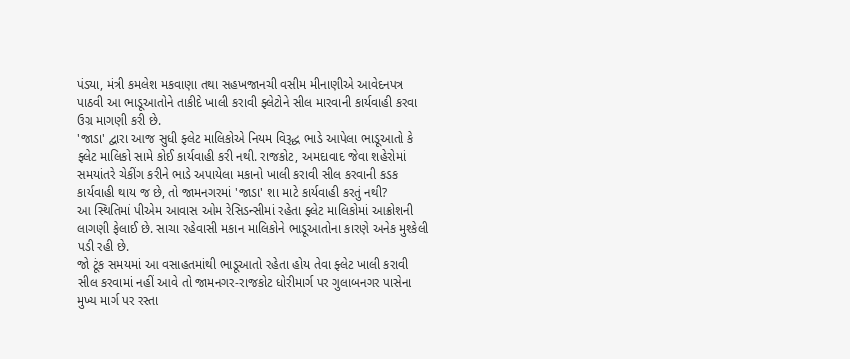પંડ્યા, મંત્રી કમલેશ મકવાણા તથા સહખજાનચી વસીમ મીનાણીએ આવેદનપત્ર પાઠવી આ ભાડૂઆતોને તાકીદે ખાલી કરાવી ફ્લેટોને સીલ મારવાની કાર્યવાહી કરવા ઉગ્ર માગણી કરી છે.
'જાડા' દ્વારા આજ સુધી ફ્લેટ માલિકોએ નિયમ વિરૂદ્ધ ભાડે આપેલા ભાડૂઆતો કે ફ્લેટ માલિકો સામે કોઈ કાર્યવાહી કરી નથી. રાજકોટ, અમદાવાદ જેવા શહેરોમાં સમયાંતરે ચેકીંગ કરીને ભાડે અપાયેલા મકાનો ખાલી કરાવી સીલ કરવાની કડક કાર્યવાહી થાય જ છે, તો જામનગરમાં 'જાડા' શા માટે કાર્યવાહી કરતું નથી?
આ સ્થિતિમાં પીએમ આવાસ ઓમ રેસિડન્સીમાં રહેતા ફ્લેટ માલિકોમાં આક્રોશની લાગણી ફેલાઈ છે. સાચા રહેવાસી મકાન માલિકોને ભાડૂઆતોના કારણે અનેક મુશ્કેલી પડી રહી છે.
જો ટૂંક સમયમાં આ વસાહતમાંથી ભાડૂઆતો રહેતા હોય તેવા ફ્લેટ ખાલી કરાવી સીલ કરવામાં નહીં આવે તો જામનગર-રાજકોટ ધોરીમાર્ગ પર ગુલાબનગર પાસેના મુખ્ય માર્ગ પર રસ્તા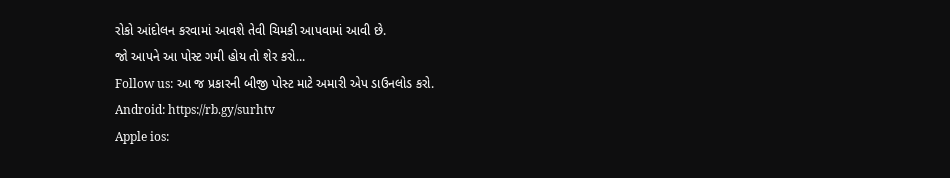રોકો આંદોલન કરવામાં આવશે તેવી ચિમકી આપવામાં આવી છે.
જો આપને આ પોસ્ટ ગમી હોય તો શેર કરો...
Follow us: આ જ પ્રકારની બીજી પોસ્ટ માટે અમારી એપ ડાઉનલોડ કરો.
Android: https://rb.gy/surhtv
Apple ios: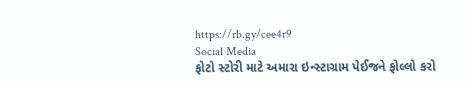https://rb.gy/cee4r9
Social Media
ફોટો સ્ટોરી માટે અમારા ઇન્સ્ટાગ્રામ પેઈજને ફોલ્લો કરો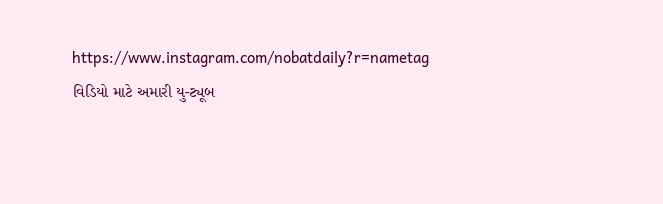https://www.instagram.com/nobatdaily?r=nametag
વિડિયો માટે અમારી યુ-ટ્યૂબ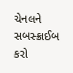ચેનલને સબસ્ક્રાઈબ કરો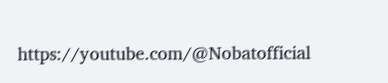https://youtube.com/@Nobatofficial